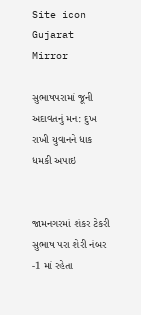Site icon Gujarat Mirror

સુભાષપરામાં જૂની અદાવતનું મન: દુખ રાખી યુવાનને ધાક ધમકી અપાઇ


જામનગરમાં શંકર ટેકરી સુભાષ પરા શેરી નંબર -1 માં રહેતા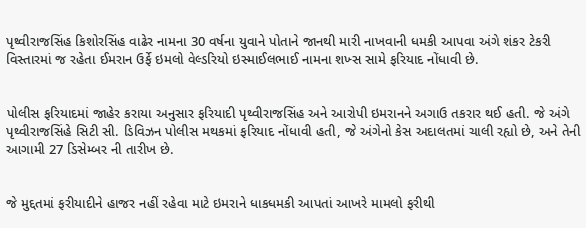પૃથ્વીરાજસિંહ કિશોરસિંહ વાઢેર નામના 30 વર્ષના યુવાને પોતાને જાનથી મારી નાખવાની ધમકી આપવા અંગે શંકર ટેકરી વિસ્તારમાં જ રહેતા ઈમરાન ઉર્ફે ઇમલો વેલ્ડરિયો ઇસ્માઈલભાઈ નામના શખ્સ સામે ફરિયાદ નોંધાવી છે.


પોલીસ ફરિયાદમાં જાહેર કરાયા અનુસાર ફરિયાદી પૃથ્વીરાજસિંહ અને આરોપી ઇમરાનને અગાઉ તકરાર થઈ હતી. જે અંગે પૃથ્વીરાજસિંહે સિટી સી. ડિવિઝન પોલીસ મથકમાં ફરિયાદ નોંધાવી હતી, જે અંગેનો કેસ અદાલતમાં ચાલી રહ્યો છે, અને તેની આગામી 27 ડિસેમ્બર ની તારીખ છે.


જે મુદ્દતમાં ફરીયાદીને હાજર નહીં રહેવા માટે ઇમરાને ધાકધમકી આપતાં આખરે મામલો ફરીથી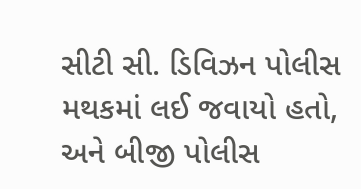સીટી સી. ડિવિઝન પોલીસ મથકમાં લઈ જવાયો હતો, અને બીજી પોલીસ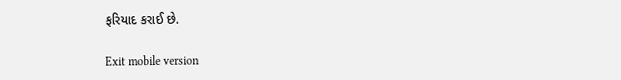ફરિયાદ કરાઈ છે.

Exit mobile version